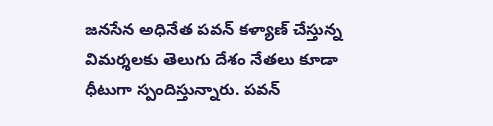జనసేన అధినేత పవన్ కళ్యాణ్ చేస్తున్న విమర్శలకు తెలుగు దేశం నేతలు కూడా ధీటుగా స్పందిస్తున్నారు. పవన్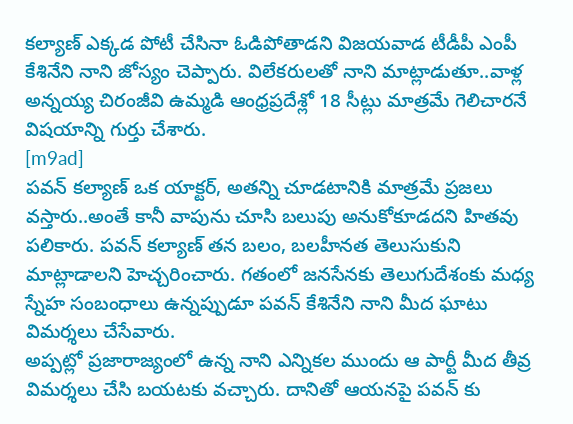కల్యాణ్ ఎక్కడ పోటీ చేసినా ఓడిపోతాడని విజయవాడ టీడీపీ ఎంపీ కేశినేని నాని జోస్యం చెప్పారు. విలేకరులతో నాని మాట్లాడుతూ..వాళ్ల అన్నయ్య చిరంజీవి ఉమ్మడి ఆంధ్రప్రదేశ్లో 18 సీట్లు మాత్రమే గెలిచారనే విషయాన్ని గుర్తు చేశారు.
[m9ad]
పవన్ కల్యాణ్ ఒక యాక్టర్, అతన్ని చూడటానికి మాత్రమే ప్రజలు వస్తారు..అంతే కానీ వాపును చూసి బలుపు అనుకోకూడదని హితవు పలికారు. పవన్ కల్యాణ్ తన బలం, బలహీనత తెలుసుకుని మాట్లాడాలని హెచ్చరించారు. గతంలో జనసేనకు తెలుగుదేశంకు మధ్య స్నేహ సంబంధాలు ఉన్నప్పుడూ పవన్ కేశినేని నాని మీద ఘాటు విమర్శలు చేసేవారు.
అప్పట్లో ప్రజారాజ్యంలో ఉన్న నాని ఎన్నికల ముందు ఆ పార్టీ మీద తీవ్ర విమర్శలు చేసి బయటకు వచ్చారు. దానితో ఆయనపై పవన్ కు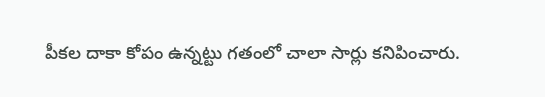పీకల దాకా కోపం ఉన్నట్టు గతంలో చాలా సార్లు కనిపించారు.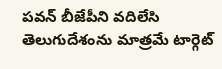పవన్ బీజేపీని వదిలేసి తెలుగుదేశంను మాత్రమే టార్గెట్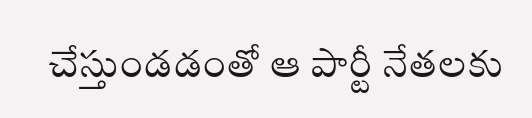చేస్తుండడంతో ఆ పార్టీ నేతలకు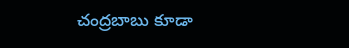చంద్రబాబు కూడా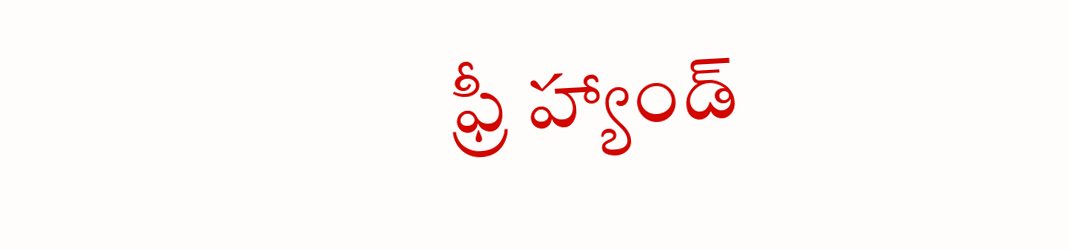ఫ్రీ హ్యాండ్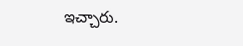ఇచ్చారు.